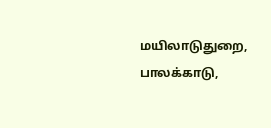மயிலாடுதுறை, பாலக்காடு,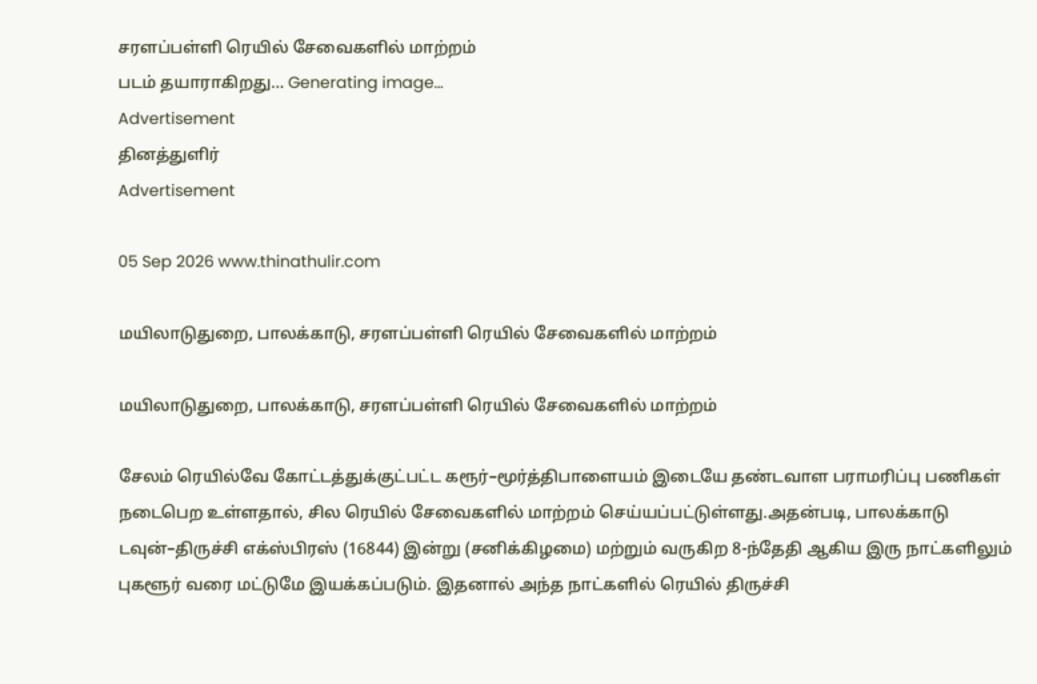சரளப்பள்ளி ரெயில் சேவைகளில் மாற்றம்
படம் தயாராகிறது… Generating image…
Advertisement
தினத்துளிர்
Advertisement

05 Sep 2026 www.thinathulir.com

மயிலாடுதுறை, பாலக்காடு, சரளப்பள்ளி ரெயில் சேவைகளில் மாற்றம்

மயிலாடுதுறை, பாலக்காடு, சரளப்பள்ளி ரெயில் சேவைகளில் மாற்றம்

சேலம் ரெயில்வே கோட்டத்துக்குட்பட்ட கரூர்–மூர்த்திபாளையம் இடையே தண்டவாள பராமரிப்பு பணிகள் நடைபெற உள்ளதால், சில ரெயில் சேவைகளில் மாற்றம் செய்யப்பட்டுள்ளது.அதன்படி, பாலக்காடு டவுன்–திருச்சி எக்ஸ்பிரஸ் (16844) இன்று (சனிக்கிழமை) மற்றும் வருகிற 8-ந்தேதி ஆகிய இரு நாட்களிலும் புகளூர் வரை மட்டுமே இயக்கப்படும். இதனால் அந்த நாட்களில் ரெயில் திருச்சி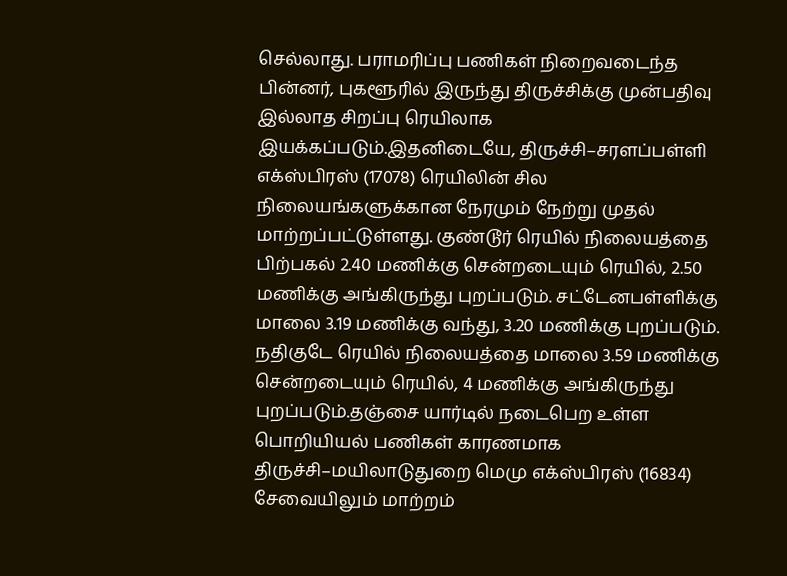செல்லாது. பராமரிப்பு பணிகள் நிறைவடைந்த பின்னர், புகளூரில் இருந்து திருச்சிக்கு முன்பதிவு இல்லாத சிறப்பு ரெயிலாக இயக்கப்படும்.இதனிடையே, திருச்சி–சரளப்பள்ளி எக்ஸ்பிரஸ் (17078) ரெயிலின் சில நிலையங்களுக்கான நேரமும் நேற்று முதல் மாற்றப்பட்டுள்ளது. குண்டூர் ரெயில் நிலையத்தை பிற்பகல் 2.40 மணிக்கு சென்றடையும் ரெயில், 2.50 மணிக்கு அங்கிருந்து புறப்படும். சட்டேனபள்ளிக்கு மாலை 3.19 மணிக்கு வந்து, 3.20 மணிக்கு புறப்படும். நதிகுடே ரெயில் நிலையத்தை மாலை 3.59 மணிக்கு சென்றடையும் ரெயில், 4 மணிக்கு அங்கிருந்து புறப்படும்.தஞ்சை யார்டில் நடைபெற உள்ள பொறியியல் பணிகள் காரணமாக திருச்சி–மயிலாடுதுறை மெமு எக்ஸ்பிரஸ் (16834) சேவையிலும் மாற்றம்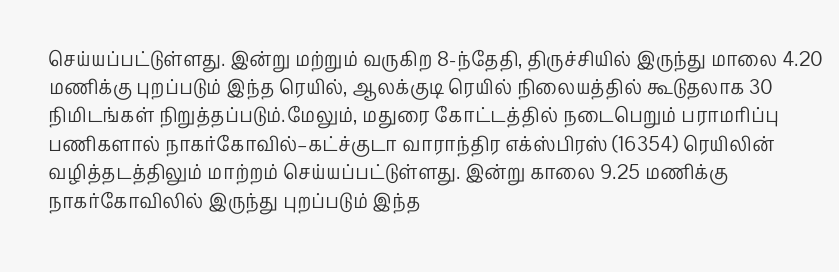செய்யப்பட்டுள்ளது. இன்று மற்றும் வருகிற 8-ந்தேதி, திருச்சியில் இருந்து மாலை 4.20 மணிக்கு புறப்படும் இந்த ரெயில், ஆலக்குடி ரெயில் நிலையத்தில் கூடுதலாக 30 நிமிடங்கள் நிறுத்தப்படும்.மேலும், மதுரை கோட்டத்தில் நடைபெறும் பராமரிப்பு பணிகளால் நாகர்கோவில்–கட்ச்குடா வாராந்திர எக்ஸ்பிரஸ் (16354) ரெயிலின் வழித்தடத்திலும் மாற்றம் செய்யப்பட்டுள்ளது. இன்று காலை 9.25 மணிக்கு நாகர்கோவிலில் இருந்து புறப்படும் இந்த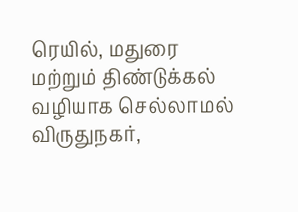ரெயில், மதுரை மற்றும் திண்டுக்கல் வழியாக செல்லாமல் விருதுநகர்,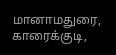மானாமதுரை, காரைக்குடி,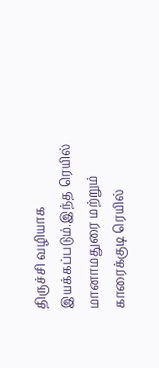திருச்சி வழியாக இயக்கப்படும்.இந்த ரெயில் மானாமதுரை மற்றும் காரைக்குடி ரெயில்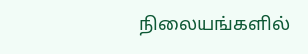நிலையங்களில்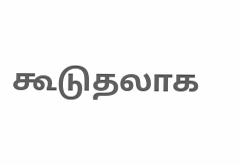கூடுதலாக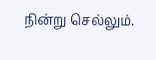நின்று செல்லும்.